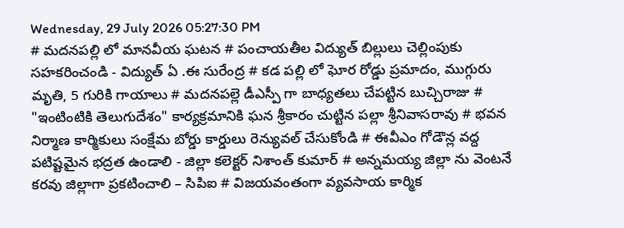Wednesday, 29 July 2026 05:27:30 PM
# మదనపల్లి లో మానవీయ ఘటన # పంచాయతీల విద్యుత్ బిల్లులు చెల్లింపుకు సహకరించండి - విద్యుత్ ఏ .ఈ సురేంద్ర # కడ పల్లి లో ఘోర రోడ్డు ప్రమాదం, ముగ్గురు మృతి, 5 గురికి గాయాలు # మదనపల్లె డీఎస్పీ గా బాధ్యతలు చేపట్టిన బుచ్చిరాజు # "ఇంటింటికి తెలుగుదేశం" కార్యక్రమానికి ఘన శ్రీకారం చుట్టిన పల్లా శ్రీనివాసరావు # భవన నిర్మాణ కార్మికులు సంక్షేమ బోర్డు కార్డులు రెన్యువల్ చేసుకోండి # ఈవీఎం గోడౌన్ల వద్ద పటిష్టమైన భద్రత ఉండాలి - జిల్లా కలెక్టర్ నిశాంత్ కుమార్ # అన్నమయ్య జిల్లా ను వెంటనే కరవు జిల్లాగా ప్రకటించాలి – సిపిఐ # విజయవంతంగా వ్యవసాయ కార్మిక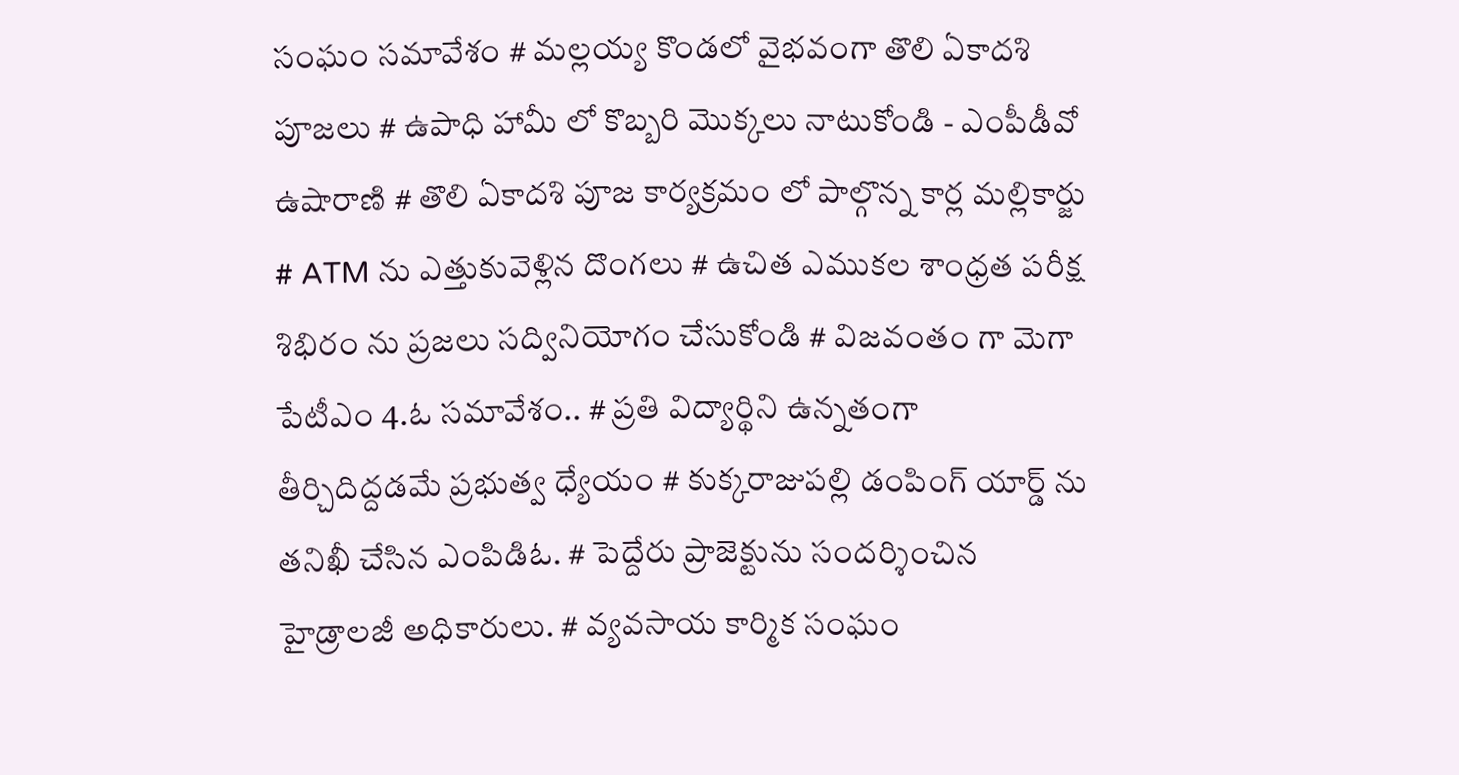సంఘం సమావేశం # మల్లయ్య కొండలో వైభవంగా తొలి ఏకాదశి పూజలు # ఉపాధి హామీ లో కొబ్బరి మొక్కలు నాటుకోండి - ఎంపీడీవో ఉషారాణి # తొలి ఏకాదశి పూజ కార్యక్రమం లో పాల్గొన్న కార్ల మల్లికార్జు # ATM ను ఎత్తుకువెళ్లిన దొంగలు # ఉచిత ఎముకల శాంధ్రత పరీక్ష శిభిరం ను ప్రజలు సద్వినియోగం చేసుకోండి # విజవంతం గా మెగా పేటీఎం 4.ఓ సమావేశం.. # ప్రతి విద్యార్థిని ఉన్నతంగా తీర్చిదిద్దడమే ప్రభుత్వ ధ్యేయం # కుక్కరాజుపల్లి డంపింగ్ యార్డ్ ను తనిఖీ చేసిన ఎంపిడిఓ. # పెద్దేరు ప్రాజెక్టును సందర్శించిన హైడ్రాలజీ అధికారులు. # వ్యవసాయ కార్మిక సంఘం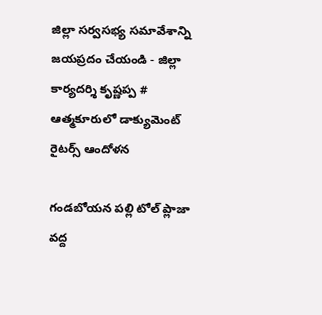జిల్లా సర్వసభ్య సమావేశాన్ని జయప్రదం చేయండి - జిల్లా కార్యదర్శి కృష్ణప్ప # ఆత్మకూరులో డాక్యుమెంట్ రైటర్స్ ఆందోళన

గండబోయన పల్లి టోల్ ప్లాజా వద్ద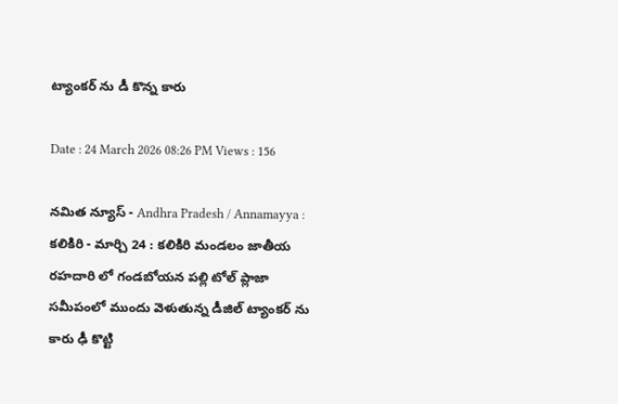ట్యాంకర్ ను డీ కొన్న కారు

Date : 24 March 2026 08:26 PM Views : 156

నమిత న్యూస్ - Andhra Pradesh / Annamayya : కలికిరి - మార్చి 24 : కలికిరి మండలం జాతీయ రహదారి లో గండబోయన పల్లి టోల్ ప్లాజా సమీపంలో ముందు వెళుతున్న డీజిల్ ట్యాంకర్ ను కారు ఢీ కొట్టి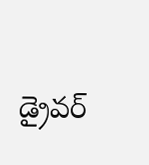డ్రైవర్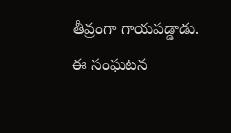తీవ్రంగా గాయపడ్డాడు. ఈ సంఘటన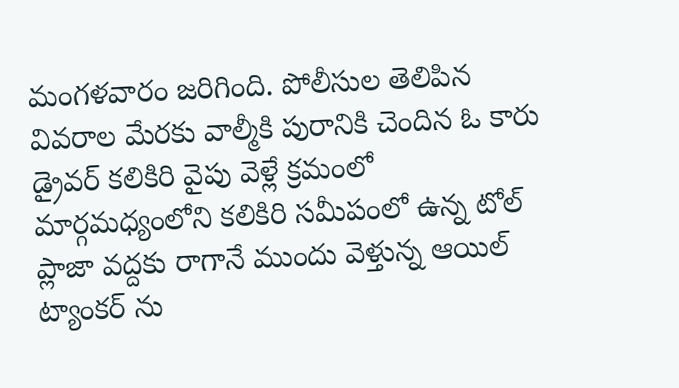మంగళవారం జరిగింది. పోలీసుల తెలిపిన వివరాల మేరకు వాల్మీకి పురానికి చెందిన ఓ కారు డ్రైవర్ కలికిరి వైపు వెళ్లే క్రమంలో మార్గమధ్యంలోని కలికిరి సమీపంలో ఉన్న టోల్ ప్లాజా వద్దకు రాగానే ముందు వెళ్తున్న ఆయిల్ ట్యాంకర్ ను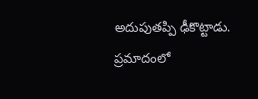అదుపుతప్పి ఢీకొట్టాడు. ప్రమాదంలో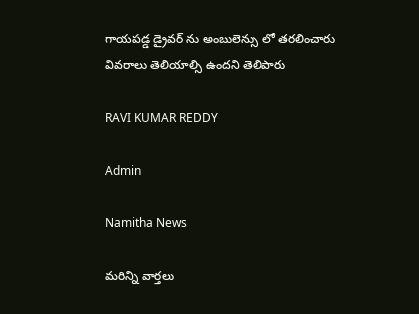గాయపడ్డ డ్రైవర్ ను అంబులెన్సు లో తరలించారు వివరాలు తెలియాల్సి ఉందని తెలిపారు

RAVI KUMAR REDDY

Admin

Namitha News

మరిన్ని వార్తలు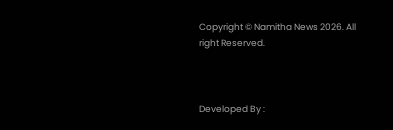Copyright © Namitha News 2026. All right Reserved.



Developed By :